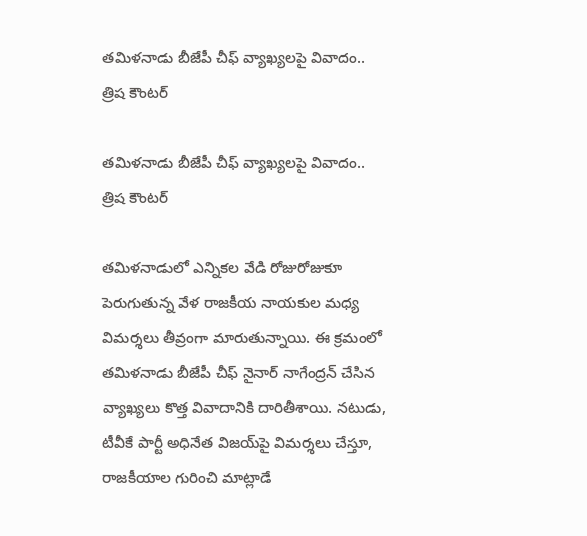త‌మిళ‌నాడు బీజేపీ చీఫ్‌ వ్యాఖ్యలపై వివాదం.. త్రిష కౌంట‌ర్‌

త‌మిళ‌నాడు బీజేపీ చీఫ్‌ వ్యాఖ్యలపై వివాదం.. త్రిష కౌంట‌ర్‌

తమిళనాడులో ఎన్నికల వేడి రోజురోజుకూ పెరుగుతున్న వేళ రాజకీయ నాయకుల మధ్య విమర్శలు తీవ్రంగా మారుతున్నాయి. ఈ క్రమంలో తమిళనాడు బీజేపీ చీఫ్ నైనార్ నాగేంద్రన్ చేసిన వ్యాఖ్యలు కొత్త వివాదానికి దారితీశాయి. నటుడు, టీవీకే పార్టీ అధినేత విజ‌య్‌పై విమర్శలు చేస్తూ, రాజకీయాల గురించి మాట్లాడే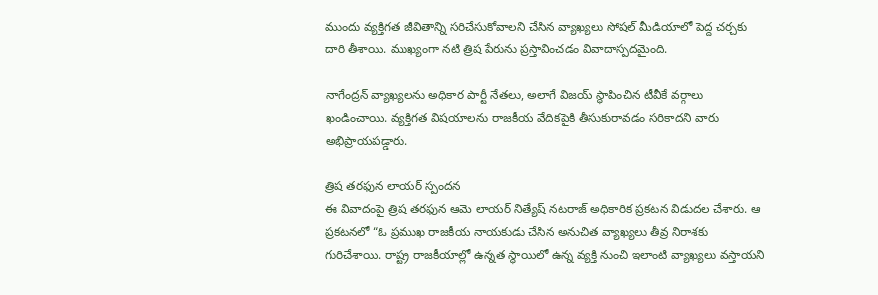ముందు వ్యక్తిగత జీవితాన్ని సరిచేసుకోవాలని చేసిన వ్యాఖ్యలు సోషల్ మీడియాలో పెద్ద చర్చకు దారి తీశాయి. ముఖ్యంగా నటి త్రిష‌ పేరును ప్రస్తావించడం వివాదాస్పదమైంది.

నాగేంద్రన్ వ్యాఖ్యలను అధికార పార్టీ నేతలు, అలాగే విజయ్ స్థాపించిన టీవీకే వర్గాలు ఖండించాయి. వ్యక్తిగత విషయాలను రాజకీయ వేదికపైకి తీసుకురావడం సరికాదని వారు అభిప్రాయపడ్డారు.

త్రిష తరఫున లాయర్ స్పందన
ఈ వివాదంపై త్రిష తరఫున ఆమె లాయర్ నిత్యేష్ నటరాజ్ అధికారిక ప్రకటన విడుదల చేశారు. ఆ ప్రకటనలో “ఓ ప్రముఖ రాజకీయ నాయకుడు చేసిన అనుచిత వ్యాఖ్యలు తీవ్ర నిరాశకు గురిచేశాయి. రాష్ట్ర రాజకీయాల్లో ఉన్నత స్థాయిలో ఉన్న వ్యక్తి నుంచి ఇలాంటి వ్యాఖ్యలు వస్తాయని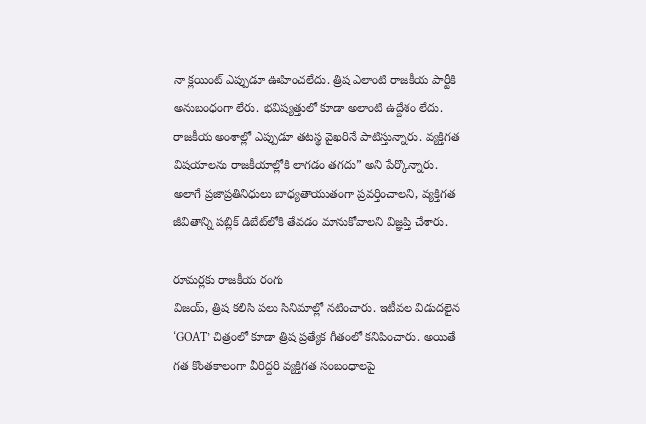నా క్లయింట్ ఎప్పుడూ ఊహించలేదు. త్రిష ఎలాంటి రాజకీయ పార్టీకి అనుబంధంగా లేరు. భవిష్యత్తులో కూడా అలాంటి ఉద్దేశం లేదు. రాజకీయ అంశాల్లో ఎప్పుడూ తటస్థ వైఖరినే పాటిస్తున్నారు. వ్యక్తిగత విషయాలను రాజకీయాల్లోకి లాగడం తగదు” అని పేర్కొన్నారు. అలాగే ప్రజాప్రతినిధులు బాధ్యతాయుతంగా ప్రవర్తించాలని, వ్యక్తిగత జీవితాన్ని పబ్లిక్ డిబేట్‌లోకి తేవడం మానుకోవాలని విజ్ఞప్తి చేశారు.

రూమర్లకు రాజకీయ రంగు
విజయ్, త్రిష కలిసి పలు సినిమాల్లో నటించారు. ఇటీవల విడుదలైన ‘GOAT’ చిత్రంలో కూడా త్రిష ప్రత్యేక గీతంలో కనిపించారు. అయితే గత కొంతకాలంగా వీరిద్దరి వ్యక్తిగత సంబంధాలపై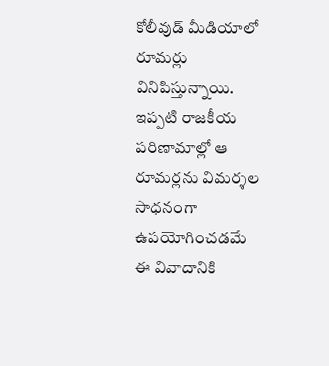కోలీవుడ్ మీడియాలో రూమర్లు వినిపిస్తున్నాయి. ఇప్పటి రాజకీయ పరిణామాల్లో ఆ రూమర్లను విమర్శల సాధనంగా ఉపయోగించడమే ఈ వివాదానికి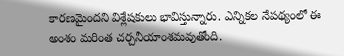కారణమైందని విశ్లేషకులు భావిస్తున్నారు. ఎన్నికల నేపథ్యంలో ఈ అంశం మరింత చర్చనీయాంశమవుతోంది.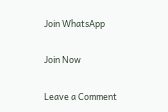Join WhatsApp

Join Now

Leave a Comment